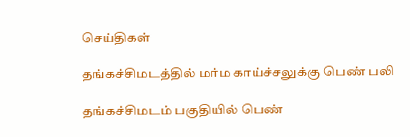செய்திகள்

தங்கச்சிமடத்தில் மர்ம காய்ச்சலுக்கு பெண் பலி

தங்கச்சிமடம் பகுதியில் பெண்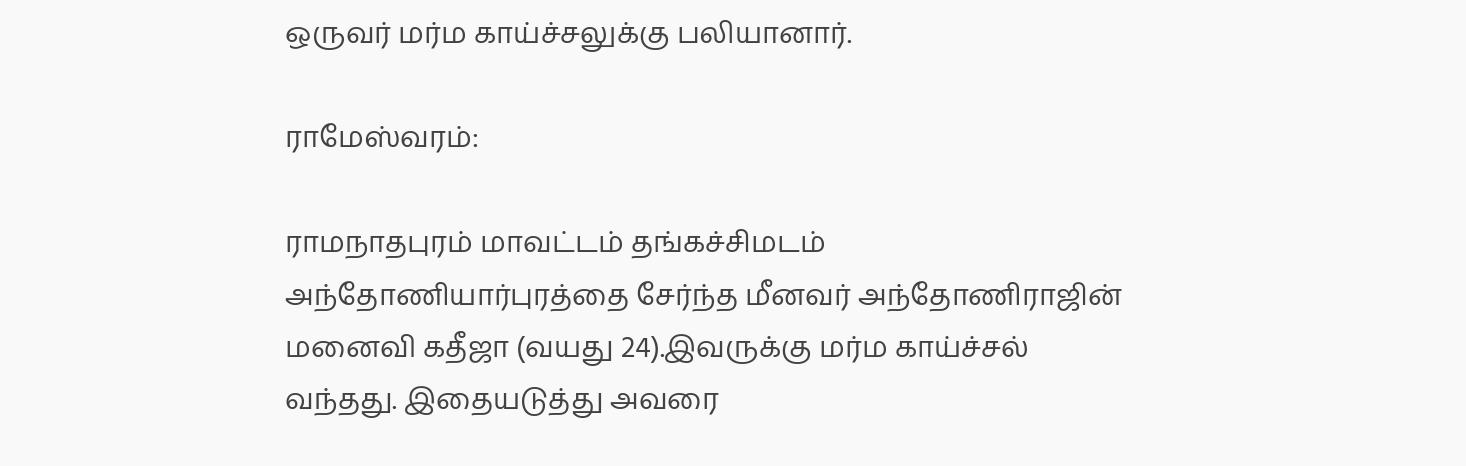ஒருவர் மர்ம காய்ச்சலுக்கு பலியானார்.

ராமேஸ்வரம்:

ராமநாதபுரம் மாவட்டம் தங்கச்சிமடம் அந்தோணியார்புரத்தை சேர்ந்த மீனவர் அந்தோணிராஜின் மனைவி கதீஜா (வயது 24).இவருக்கு மர்ம காய்ச்சல் வந்தது. இதையடுத்து அவரை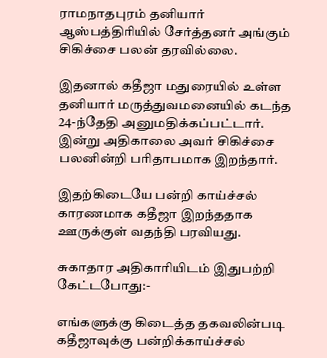ராமநாதபுரம் தனியார் ஆஸ்பத்திரியில் சேர்த்தனர் அங்கும் சிகிச்சை பலன் தரவில்லை.

இதனால் கதீஜா மதுரையில் உள்ள தனியார் மருத்துவமனையில் கடந்த 24-ந்தேதி அனுமதிக்கப்பட்டார். இன்று அதிகாலை அவர் சிகிச்சை பலனின்றி பரிதாபமாக இறந்தார்.

இதற்கிடையே பன்றி காய்ச்சல் காரணமாக கதீஜா இறந்ததாக ஊருக்குள் வதந்தி பரவியது.

சுகாதார அதிகாரியிடம் இதுபற்றி கேட்டபோது:-

எங்களுக்கு கிடைத்த தகவலின்படி கதீஜாவுக்கு பன்றிக்காய்ச்சல்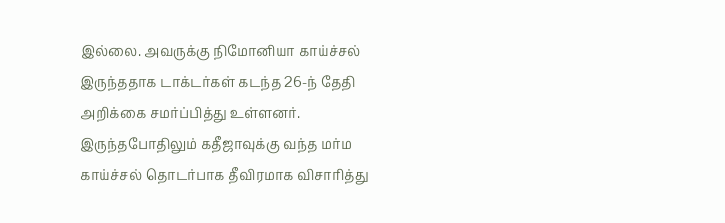இல்லை. அவருக்கு நிமோனியா காய்ச்சல் இருந்ததாக டாக்டர்கள் கடந்த 26-ந் தேதி அறிக்கை சமர்ப்பித்து உள்ளனர். இருந்தபோதிலும் கதீஜாவுக்கு வந்த மர்ம காய்ச்சல் தொடர்பாக தீவிரமாக விசாரித்து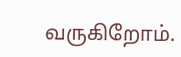வருகிறோம்.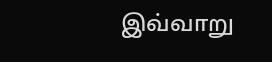இவ்வாறு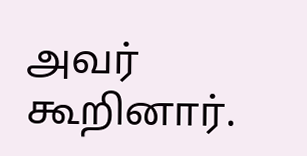அவர் கூறினார்.